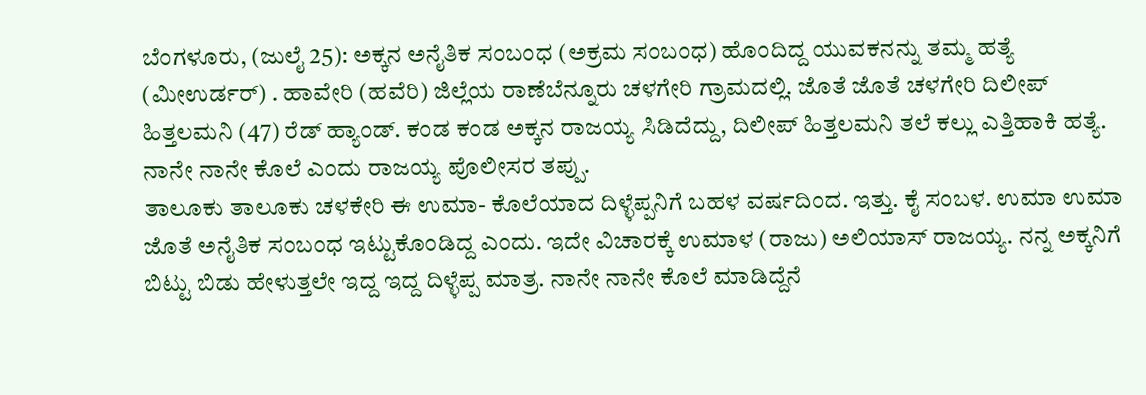ಬೆಂಗಳೂರು, (ಜುಲೈ 25): ಅಕ್ಕನ ಅನೈತಿಕ ಸಂಬಂಧ (ಅಕ್ರಮ ಸಂಬಂಧ) ಹೊಂದಿದ್ದ ಯುವಕನನ್ನು ತಮ್ಮ ಹತ್ಯೆ (ಮೀಉರ್ಡರ್) . ಹಾವೇರಿ (ಹವೆರಿ) ಜಿಲ್ಲೆಯ ರಾಣೆಬೆನ್ನೂರು ಚಳಗೇರಿ ಗ್ರಾಮದಲ್ಲಿ. ಜೊತೆ ಜೊತೆ ಚಳಗೇರಿ ದಿಲೀಪ್ ಹಿತ್ತಲಮನಿ (47) ರೆಡ್ ಹ್ಯಾಂಡ್. ಕಂಡ ಕಂಡ ಅಕ್ಕನ ರಾಜಯ್ಯ ಸಿಡಿದೆದ್ದು, ದಿಲೀಪ್ ಹಿತ್ತಲಮನಿ ತಲೆ ಕಲ್ಲು ಎತ್ತಿಹಾಕಿ ಹತ್ಯೆ. ನಾನೇ ನಾನೇ ಕೊಲೆ ಎಂದು ರಾಜಯ್ಯ ಪೊಲೀಸರ ತಪ್ಪು.
ತಾಲೂಕು ತಾಲೂಕು ಚಳಕೇರಿ ಈ ಉಮಾ- ಕೊಲೆಯಾದ ದಿಳ್ಳೆಪ್ಪನಿಗೆ ಬಹಳ ವರ್ಷದಿಂದ. ಇತ್ತು. ಕೈ ಸಂಬಳ. ಉಮಾ ಉಮಾ ಜೊತೆ ಅನೈತಿಕ ಸಂಬಂಧ ಇಟ್ಟುಕೊಂಡಿದ್ದ ಎಂದು. ಇದೇ ವಿಚಾರಕ್ಕೆ ಉಮಾಳ (ರಾಜು) ಅಲಿಯಾಸ್ ರಾಜಯ್ಯ. ನನ್ನ ಅಕ್ಕನಿಗೆ ಬಿಟ್ಟು ಬಿಡು ಹೇಳುತ್ತಲೇ ಇದ್ದ ಇದ್ದ ದಿಳ್ಳೆಪ್ಪ ಮಾತ್ರ. ನಾನೇ ನಾನೇ ಕೊಲೆ ಮಾಡಿದ್ದೆನೆ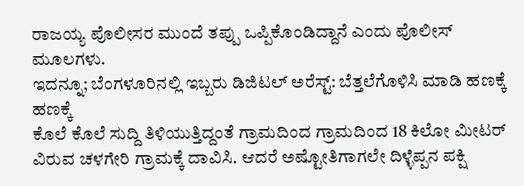ರಾಜಯ್ಯ ಪೊಲೀಸರ ಮುಂದೆ ತಪ್ಪು ಒಪ್ಪಿಕೊಂಡಿದ್ದಾನೆ ಎಂದು ಪೊಲೀಸ್ ಮೂಲಗಳು.
ಇದನ್ನೂ; ಬೆಂಗಳೂರಿನಲ್ಲಿ ಇಬ್ಬರು ಡಿಜಿಟಲ್ ಅರೆಸ್ಟ್: ಬೆತ್ತಲೆಗೊಳಿಸಿ ಮಾಡಿ ಹಣಕ್ಕೆ ಹಣಕ್ಕೆ
ಕೊಲೆ ಕೊಲೆ ಸುದ್ದಿ ತಿಳಿಯುತ್ತಿದ್ದಂತೆ ಗ್ರಾಮದಿಂದ ಗ್ರಾಮದಿಂದ 18 ಕಿಲೋ ಮೀಟರ್ ವಿರುವ ಚಳಗೇರಿ ಗ್ರಾಮಕ್ಕೆ ದಾವಿಸಿ. ಆದರೆ ಅಷ್ಟೋತಿಗಾಗಲೇ ದಿಳ್ಳೆಪ್ಪನ ಪಕ್ಷಿ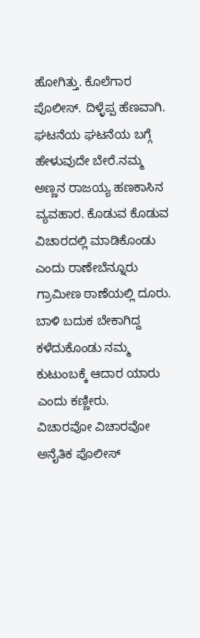ಹೋಗಿತ್ತು. ಕೊಲೆಗಾರ ಪೊಲೀಸ್. ದಿಳ್ಳೆಪ್ಪ ಹೆಣವಾಗಿ. ಘಟನೆಯ ಘಟನೆಯ ಬಗ್ಗೆ ಹೇಳುವುದೇ ಬೇರೆ.ನಮ್ಮ ಅಣ್ಣನ ರಾಜಯ್ಯ ಹಣಕಾಸಿನ ವ್ಯವಹಾರ. ಕೊಡುವ ಕೊಡುವ ವಿಚಾರದಲ್ಲಿ ಮಾಡಿಕೊಂಡು ಎಂದು ರಾಣೇಬೆನ್ನೂರು ಗ್ರಾಮೀಣ ಠಾಣೆಯಲ್ಲಿ ದೂರು. ಬಾಳಿ ಬದುಕ ಬೇಕಾಗಿದ್ದ ಕಳೆದುಕೊಂಡು ನಮ್ಮ ಕುಟುಂಬಕ್ಕೆ ಆದಾರ ಯಾರು ಎಂದು ಕಣ್ಣೀರು.
ವಿಚಾರವೋ ವಿಚಾರವೋ ಅನೈತಿಕ ಪೊಲೀಸ್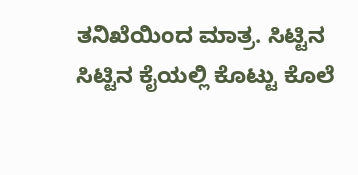ತನಿಖೆಯಿಂದ ಮಾತ್ರ. ಸಿಟ್ಟಿನ ಸಿಟ್ಟಿನ ಕೈಯಲ್ಲಿ ಕೊಟ್ಟು ಕೊಲೆ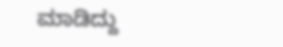ಮಾಡಿದ್ದು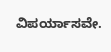ವಿಪರ್ಯಾಸವೇ.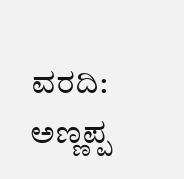ವರದಿ: ಅಣ್ಣಪ್ಪ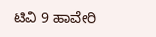ಟಿವಿ 9 ಹಾವೇರಿ